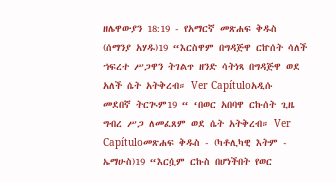ዘሌዋውያን 18:19 - የአማርኛ መጽሐፍ ቅዱስ (ሰማንያ አሃዱ)19 “እርስዋም በግዳጅዋ ርኵሰት ሳለች ኀፍረተ ሥጋዋን ትገልጥ ዘንድ ሳትነጻ በግዳጅዋ ወደ አለች ሴት አትቅረብ። Ver Capítuloአዲሱ መደበኛ ትርጒም19 “ ‘በወር አበባዋ ርኩሰት ጊዜ ግብረ ሥጋ ለመፈጸም ወደ ሴት አትቅረብ። Ver Capítuloመጽሐፍ ቅዱስ - (ካቶሊካዊ እትም - ኤማሁስ)19 “እርሷም ርኩስ በሆነችበት የወር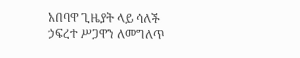አበባዋ ጊዜያት ላይ ሳለች ኃፍረተ ሥጋዋን ለመግለጥ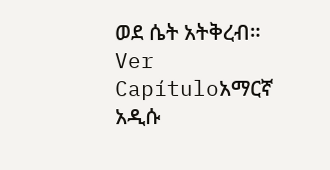ወደ ሴት አትቅረብ። Ver Capítuloአማርኛ አዲሱ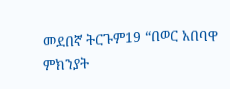መደበኛ ትርጉም19 “በወር አበባዋ ምክንያት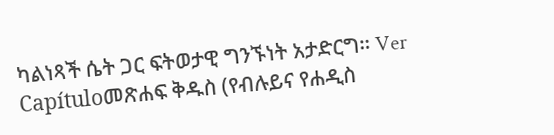ካልነጻች ሴት ጋር ፍትወታዊ ግንኙነት አታድርግ። Ver Capítuloመጽሐፍ ቅዱስ (የብሉይና የሐዲስ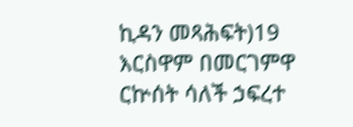ኪዳን መጻሕፍት)19 እርስዋም በመርገምዋ ርኵሰት ሳለች ኃፍረተ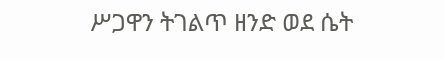ሥጋዋን ትገልጥ ዘንድ ወደ ሴት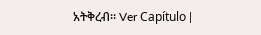አትቅረብ። Ver Capítulo |